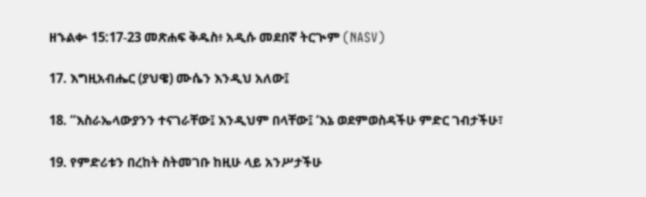ዘኁልቍ 15:17-23 መጽሐፍ ቅዱስ፥ አዲሱ መደበኛ ትርጒም (NASV)

17. እግዚአብሔር (ያህዌ) ሙሴን እንዲህ አለው፤

18. “እስራኤላውያንን ተናገራቸው፤ እንዲህም በላቸው፤ ‘እኔ ወደምወስዳችሁ ምድር ገብታችሁ፣

19. የምድሪቱን በረከት ስትመገቡ ከዚሁ ላይ አንሥታችሁ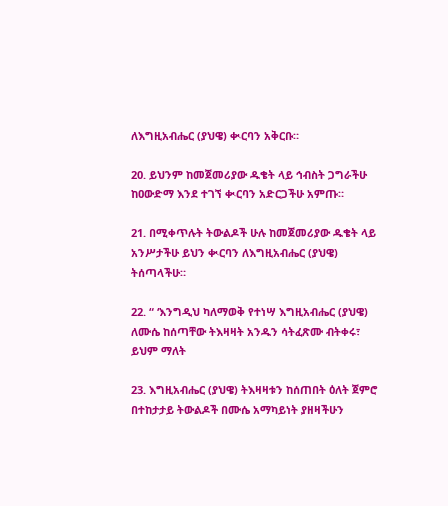ለእግዚአብሔር (ያህዌ) ቊርባን አቅርቡ።

20. ይህንም ከመጀመሪያው ዱቄት ላይ ኅብስት ጋግራችሁ ከዐውድማ እንደ ተገኘ ቊርባን አድርጋችሁ አምጡ።

21. በሚቀጥሉት ትውልዶች ሁሉ ከመጀመሪያው ዱቄት ላይ አንሥታችሁ ይህን ቊርባን ለእግዚአብሔር (ያህዌ) ትሰጣላችሁ።

22. “ ‘እንግዲህ ካለማወቅ የተነሣ እግዚአብሔር (ያህዌ) ለሙሴ ከሰጣቸው ትእዛዛት አንዱን ሳትፈጽሙ ብትቀሩ፣ ይህም ማለት

23. እግዚአብሔር (ያህዌ) ትእዛዛቱን ከሰጠበት ዕለት ጀምሮ በተከታታይ ትውልዶች በሙሴ አማካይነት ያዘዛችሁን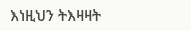እነዚህን ትእዛዛት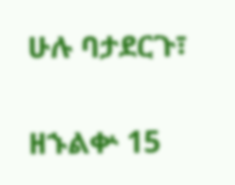ሁሉ ባታደርጉ፣

ዘኁልቍ 15